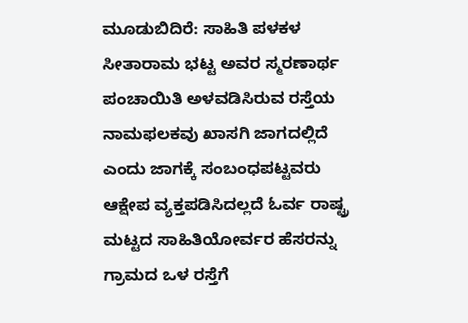ಮೂಡುಬಿದಿರೆ: ಸಾಹಿತಿ ಪಳಕಳ ಸೀತಾರಾಮ ಭಟ್ಟ ಅವರ ಸ್ಮರಣಾರ್ಥ ಪಂಚಾಯಿತಿ ಅಳವಡಿಸಿರುವ ರಸ್ತೆಯ ನಾಮಫಲಕವು ಖಾಸಗಿ ಜಾಗದಲ್ಲಿದೆ ಎಂದು ಜಾಗಕ್ಕೆ ಸಂಬಂಧಪಟ್ಟವರು ಆಕ್ಷೇಪ ವ್ಯಕ್ತಪಡಿಸಿದಲ್ಲದೆ ಓರ್ವ ರಾಷ್ಟ್ರ ಮಟ್ಟದ ಸಾಹಿತಿಯೋರ್ವರ ಹೆಸರನ್ನು ಗ್ರಾಮದ ಒಳ ರಸ್ತೆಗೆ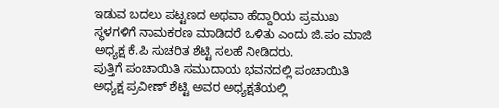ಇಡುವ ಬದಲು ಪಟ್ಟಣದ ಅಥವಾ ಹೆದ್ದಾರಿಯ ಪ್ರಮುಖ ಸ್ಥಳಗಳಿಗೆ ನಾಮಕರಣ ಮಾಡಿದರೆ ಒಳಿತು ಎಂದು ಜಿ.ಪಂ ಮಾಜಿ ಅಧ್ಯಕ್ಷ ಕೆ.ಪಿ ಸುಚರಿತ ಶೆಟ್ಟಿ ಸಲಹೆ ನೀಡಿದರು.
ಪುತ್ತಿಗೆ ಪಂಚಾಯಿತಿ ಸಮುದಾಯ ಭವನದಲ್ಲಿ ಪಂಚಾಯಿತಿ ಅಧ್ಯಕ್ಷ ಪ್ರವೀಣ್ ಶೆಟ್ಟಿ ಅವರ ಅಧ್ಯಕ್ಷತೆಯಲ್ಲಿ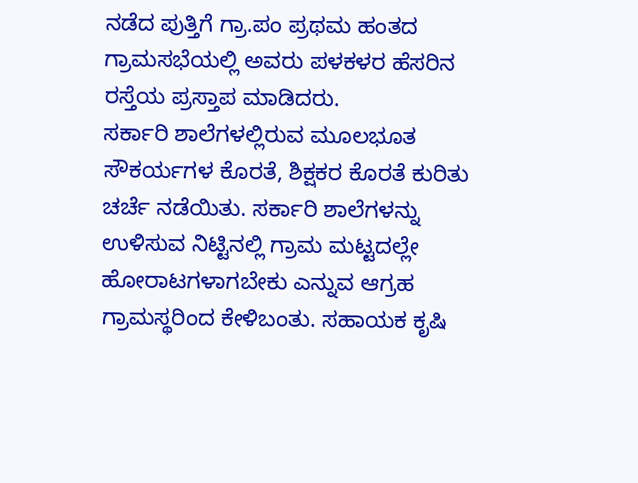ನಡೆದ ಪುತ್ತಿಗೆ ಗ್ರಾ.ಪಂ ಪ್ರಥಮ ಹಂತದ ಗ್ರಾಮಸಭೆಯಲ್ಲಿ ಅವರು ಪಳಕಳರ ಹೆಸರಿನ ರಸ್ತೆಯ ಪ್ರಸ್ತಾಪ ಮಾಡಿದರು.
ಸರ್ಕಾರಿ ಶಾಲೆಗಳಲ್ಲಿರುವ ಮೂಲಭೂತ ಸೌಕರ್ಯಗಳ ಕೊರತೆ, ಶಿಕ್ಷಕರ ಕೊರತೆ ಕುರಿತು ಚರ್ಚೆ ನಡೆಯಿತು. ಸರ್ಕಾರಿ ಶಾಲೆಗಳನ್ನು ಉಳಿಸುವ ನಿಟ್ಟಿನಲ್ಲಿ ಗ್ರಾಮ ಮಟ್ಟದಲ್ಲೇ ಹೋರಾಟಗಳಾಗಬೇಕು ಎನ್ನುವ ಆಗ್ರಹ ಗ್ರಾಮಸ್ಥರಿಂದ ಕೇಳಿಬಂತು. ಸಹಾಯಕ ಕೃಷಿ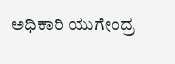ಅಧಿಕಾರಿ ಯುಗೇಂದ್ರ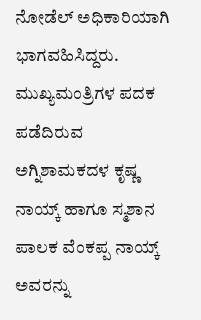ನೋಡೆಲ್ ಅಧಿಕಾರಿಯಾಗಿ ಭಾಗವಹಿಸಿದ್ದರು.
ಮುಖ್ಯಮಂತ್ರಿಗಳ ಪದಕ ಪಡೆದಿರುವ ಅಗ್ನಿಶಾಮಕದಳ ಕೃಷ್ಣ ನಾಯ್ಕ್ ಹಾಗೂ ಸ್ಮಶಾನ ಪಾಲಕ ವೆಂಕಪ್ಪ ನಾಯ್ಕ್ ಅವರನ್ನು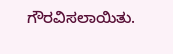ಗೌರವಿಸಲಾಯಿತು.